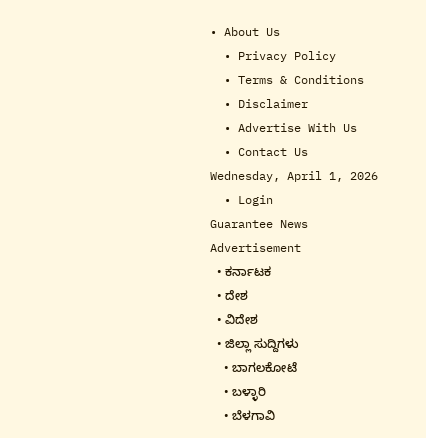• About Us
  • Privacy Policy
  • Terms & Conditions
  • Disclaimer
  • Advertise With Us
  • Contact Us
Wednesday, April 1, 2026
  • Login
Guarantee News
Advertisement
  • ಕರ್ನಾಟಕ
  • ದೇಶ
  • ವಿದೇಶ
  • ಜಿಲ್ಲಾ ಸುದ್ದಿಗಳು
    • ಬಾಗಲಕೋಟೆ
    • ಬಳ್ಳಾರಿ
    • ಬೆಳಗಾವಿ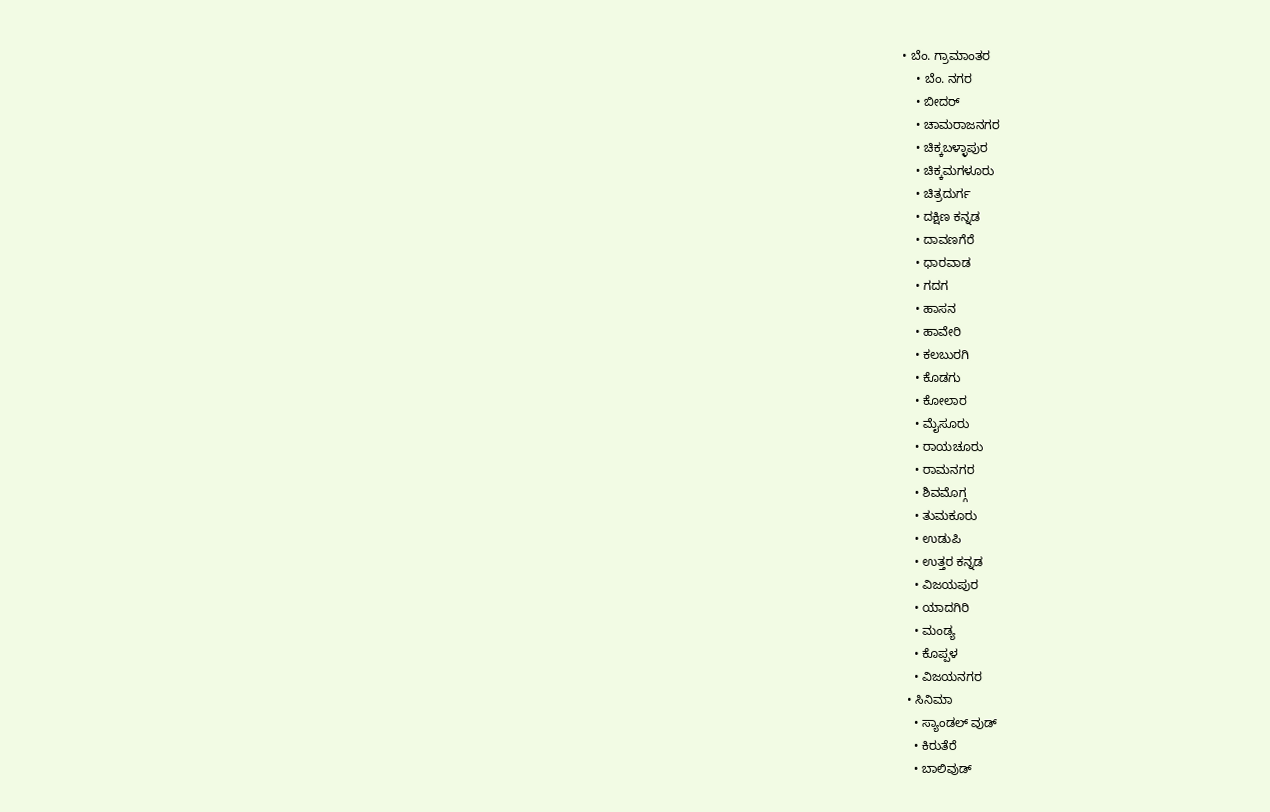• ಬೆಂ. ಗ್ರಾಮಾಂತರ
    • ಬೆಂ. ನಗರ
    • ಬೀದರ್
    • ಚಾಮರಾಜನಗರ
    • ಚಿಕ್ಕಬಳ್ಳಾಪುರ
    • ಚಿಕ್ಕಮಗಳೂರು
    • ಚಿತ್ರದುರ್ಗ
    • ದಕ್ಷಿಣ ಕನ್ನಡ
    • ದಾವಣಗೆರೆ
    • ಧಾರವಾಡ
    • ಗದಗ
    • ಹಾಸನ
    • ಹಾವೇರಿ
    • ಕಲಬುರಗಿ
    • ಕೊಡಗು
    • ಕೋಲಾರ
    • ಮೈಸೂರು
    • ರಾಯಚೂರು
    • ರಾಮನಗರ
    • ಶಿವಮೊಗ್ಗ
    • ತುಮಕೂರು
    • ಉಡುಪಿ
    • ಉತ್ತರ ಕನ್ನಡ
    • ವಿಜಯಪುರ
    • ಯಾದಗಿರಿ
    • ಮಂಡ್ಯ
    • ಕೊಪ್ಪಳ
    • ವಿಜಯನಗರ
  • ಸಿನಿಮಾ
    • ಸ್ಯಾಂಡಲ್ ವುಡ್
    • ಕಿರುತೆರೆ
    • ಬಾಲಿವುಡ್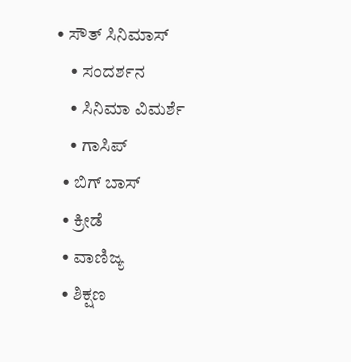• ಸೌತ್ ಸಿನಿಮಾಸ್
    • ಸಂದರ್ಶನ
    • ಸಿನಿಮಾ ವಿಮರ್ಶೆ
    • ಗಾಸಿಪ್
  • ಬಿಗ್ ಬಾಸ್
  • ಕ್ರೀಡೆ
  • ವಾಣಿಜ್ಯ
  • ಶಿಕ್ಷಣ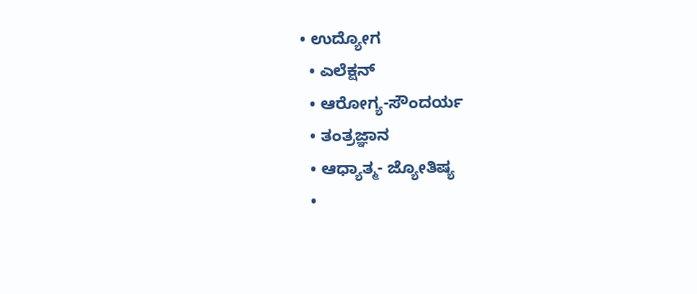• ಉದ್ಯೋಗ
  • ಎಲೆಕ್ಷನ್
  • ಆರೋಗ್ಯ-ಸೌಂದರ್ಯ
  • ತಂತ್ರಜ್ಞಾನ
  • ಆಧ್ಯಾತ್ಮ- ಜ್ಯೋತಿಷ್ಯ
  •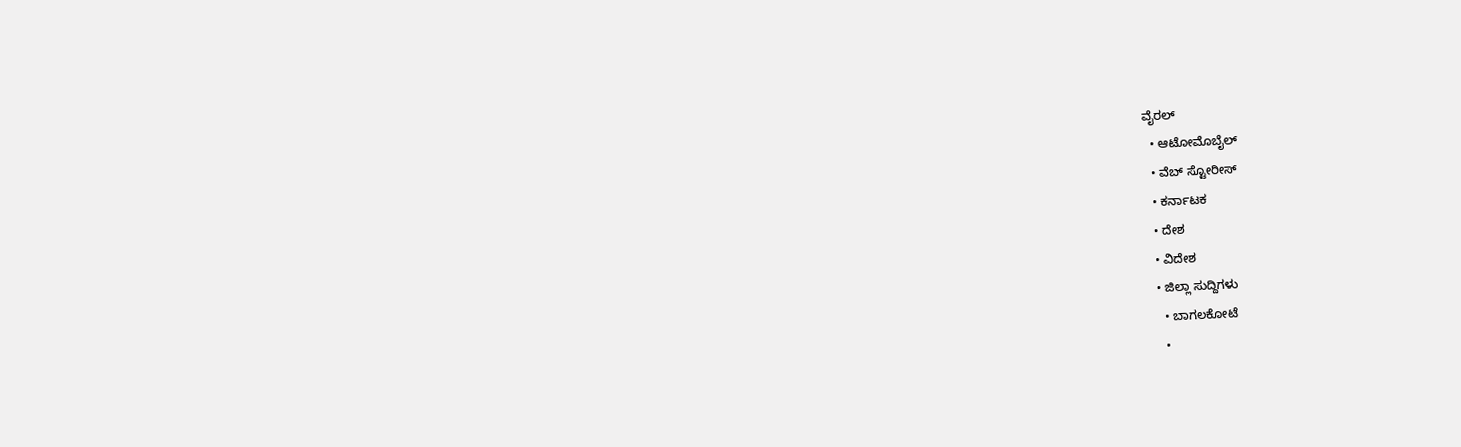ವೈರಲ್
  • ಆಟೋಮೊಬೈಲ್
  • ವೆಬ್ ಸ್ಟೋರೀಸ್
  • ಕರ್ನಾಟಕ
  • ದೇಶ
  • ವಿದೇಶ
  • ಜಿಲ್ಲಾ ಸುದ್ದಿಗಳು
    • ಬಾಗಲಕೋಟೆ
    •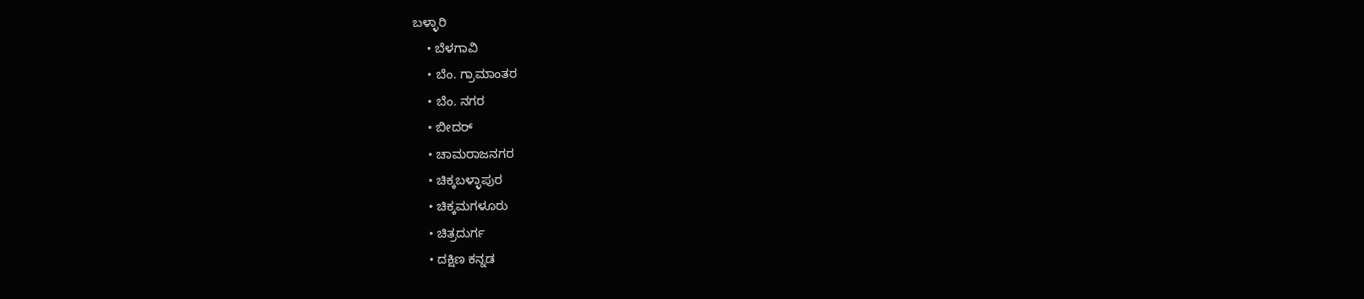ಬಳ್ಳಾರಿ
    • ಬೆಳಗಾವಿ
    • ಬೆಂ. ಗ್ರಾಮಾಂತರ
    • ಬೆಂ. ನಗರ
    • ಬೀದರ್
    • ಚಾಮರಾಜನಗರ
    • ಚಿಕ್ಕಬಳ್ಳಾಪುರ
    • ಚಿಕ್ಕಮಗಳೂರು
    • ಚಿತ್ರದುರ್ಗ
    • ದಕ್ಷಿಣ ಕನ್ನಡ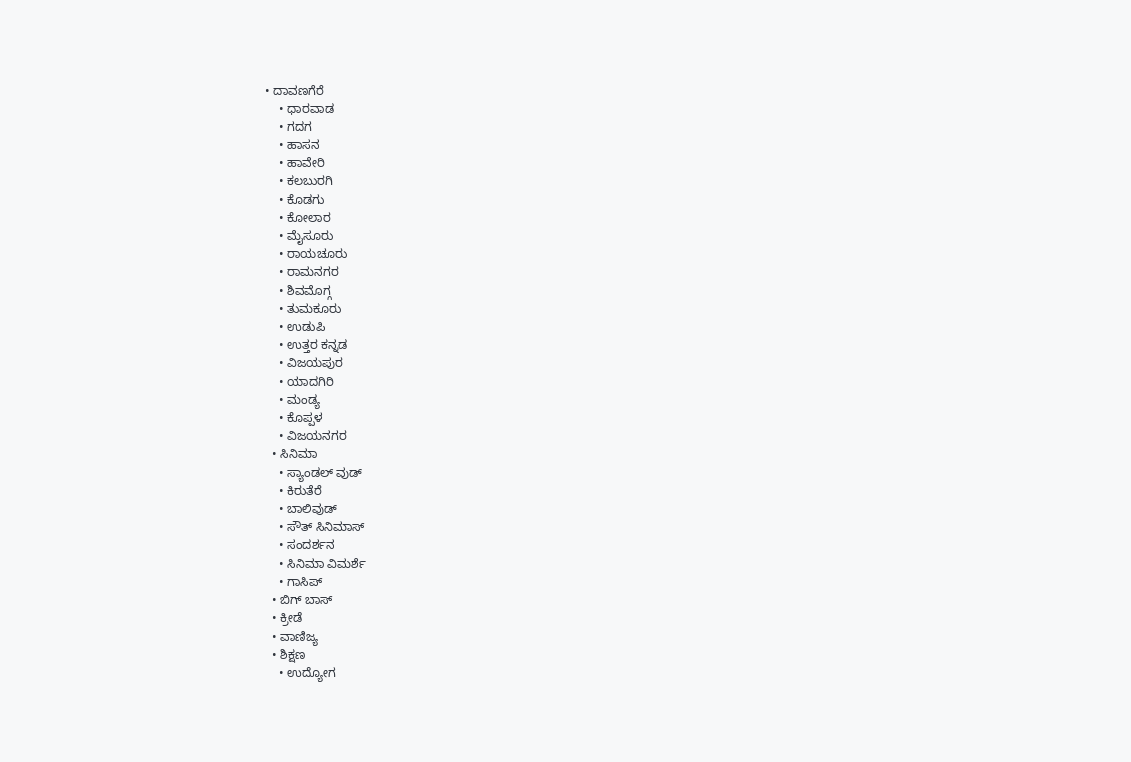• ದಾವಣಗೆರೆ
    • ಧಾರವಾಡ
    • ಗದಗ
    • ಹಾಸನ
    • ಹಾವೇರಿ
    • ಕಲಬುರಗಿ
    • ಕೊಡಗು
    • ಕೋಲಾರ
    • ಮೈಸೂರು
    • ರಾಯಚೂರು
    • ರಾಮನಗರ
    • ಶಿವಮೊಗ್ಗ
    • ತುಮಕೂರು
    • ಉಡುಪಿ
    • ಉತ್ತರ ಕನ್ನಡ
    • ವಿಜಯಪುರ
    • ಯಾದಗಿರಿ
    • ಮಂಡ್ಯ
    • ಕೊಪ್ಪಳ
    • ವಿಜಯನಗರ
  • ಸಿನಿಮಾ
    • ಸ್ಯಾಂಡಲ್ ವುಡ್
    • ಕಿರುತೆರೆ
    • ಬಾಲಿವುಡ್
    • ಸೌತ್ ಸಿನಿಮಾಸ್
    • ಸಂದರ್ಶನ
    • ಸಿನಿಮಾ ವಿಮರ್ಶೆ
    • ಗಾಸಿಪ್
  • ಬಿಗ್ ಬಾಸ್
  • ಕ್ರೀಡೆ
  • ವಾಣಿಜ್ಯ
  • ಶಿಕ್ಷಣ
    • ಉದ್ಯೋಗ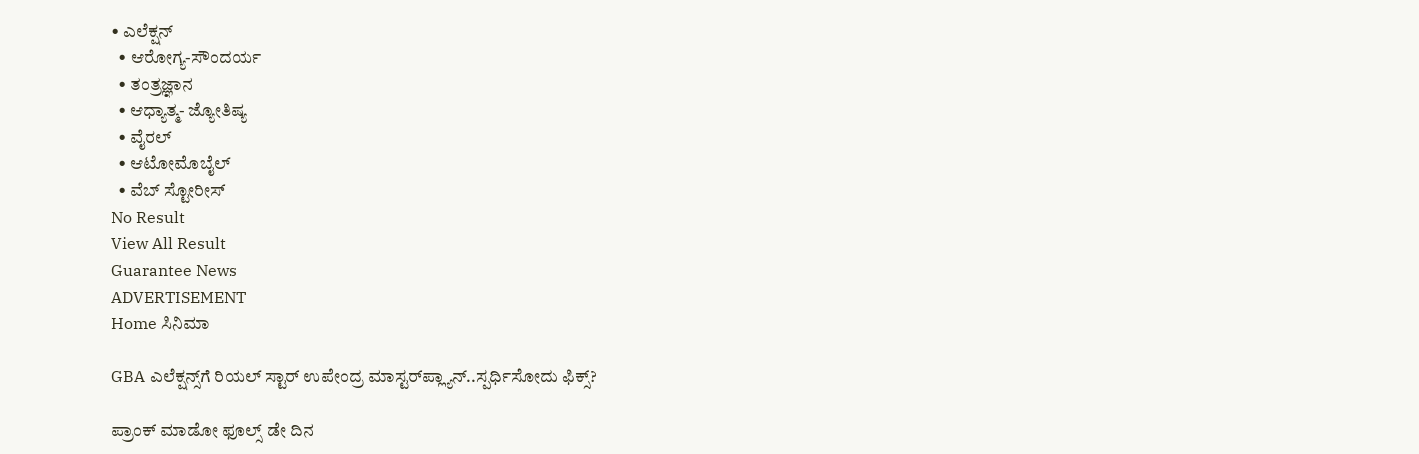• ಎಲೆಕ್ಷನ್
  • ಆರೋಗ್ಯ-ಸೌಂದರ್ಯ
  • ತಂತ್ರಜ್ಞಾನ
  • ಆಧ್ಯಾತ್ಮ- ಜ್ಯೋತಿಷ್ಯ
  • ವೈರಲ್
  • ಆಟೋಮೊಬೈಲ್
  • ವೆಬ್ ಸ್ಟೋರೀಸ್
No Result
View All Result
Guarantee News
ADVERTISEMENT
Home ಸಿನಿಮಾ

GBA ಎಲೆಕ್ಷನ್ಸ್‌ಗೆ ರಿಯಲ್ ಸ್ಟಾರ್ ಉಪೇಂದ್ರ ಮಾಸ್ಟರ್‌‌ಪ್ಲ್ಯಾನ್..ಸ್ಪರ್ಧಿಸೋದು ಫಿಕ್ಸ್?

ಪ್ರಾಂಕ್ ಮಾಡೋ ಫೂಲ್ಸ್ ಡೇ ದಿನ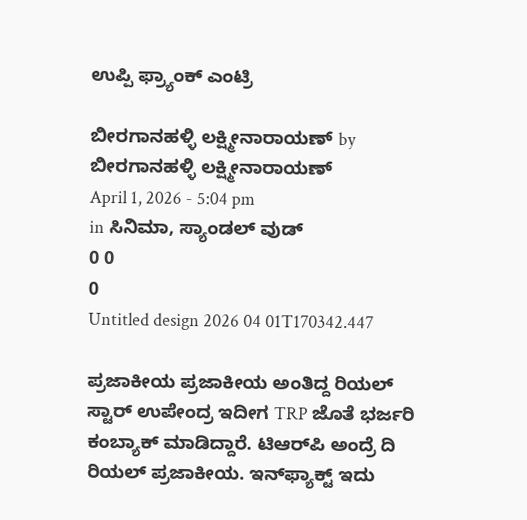ಉಪ್ಪಿ ಫ್ರ್ಯಾಂಕ್ ಎಂಟ್ರಿ

ಬೀರಗಾನಹಳ್ಳಿ ಲಕ್ಷ್ಮೀನಾರಾಯಣ್ by ಬೀರಗಾನಹಳ್ಳಿ ಲಕ್ಷ್ಮೀನಾರಾಯಣ್
April 1, 2026 - 5:04 pm
in ಸಿನಿಮಾ, ಸ್ಯಾಂಡಲ್ ವುಡ್
0 0
0
Untitled design 2026 04 01T170342.447

ಪ್ರಜಾಕೀಯ ಪ್ರಜಾಕೀಯ ಅಂತಿದ್ದ ರಿಯಲ್ ಸ್ಟಾರ್ ಉಪೇಂದ್ರ ಇದೀಗ TRP ಜೊತೆ ಭರ್ಜರಿ ಕಂಬ್ಯಾಕ್ ಮಾಡಿದ್ದಾರೆ. ಟಿಆರ್‌ಪಿ ಅಂದ್ರೆ ದಿ ರಿಯಲ್ ಪ್ರಜಾಕೀಯ. ಇನ್‌ಫ್ಯಾಕ್ಟ್ ಇದು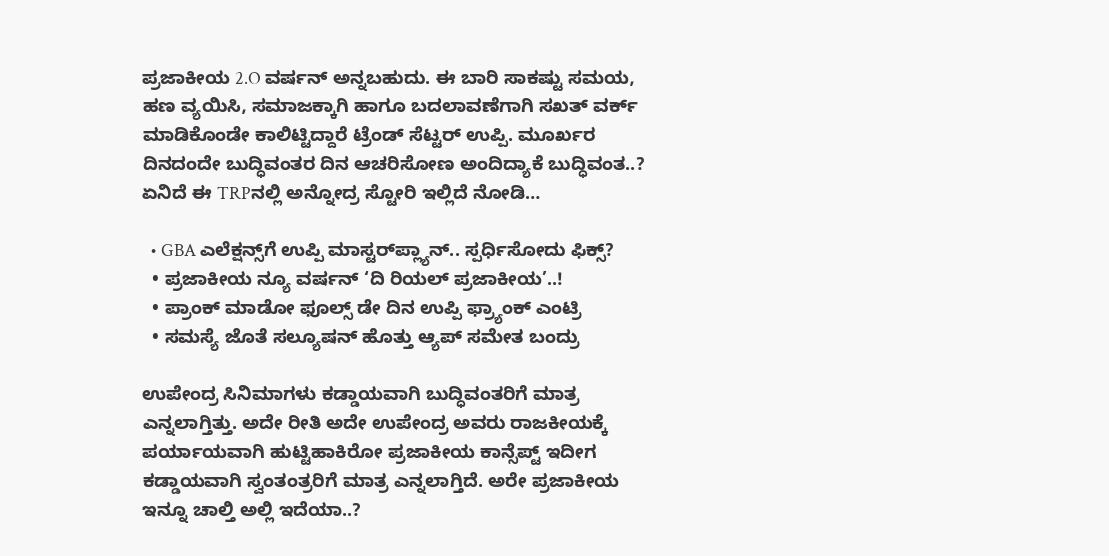ಪ್ರಜಾಕೀಯ 2.O ವರ್ಷನ್ ಅನ್ನಬಹುದು. ಈ ಬಾರಿ ಸಾಕಷ್ಟು ಸಮಯ, ಹಣ ವ್ಯಯಿಸಿ, ಸಮಾಜಕ್ಕಾಗಿ ಹಾಗೂ ಬದಲಾವಣೆಗಾಗಿ ಸಖತ್ ವರ್ಕ್ ಮಾಡಿಕೊಂಡೇ ಕಾಲಿಟ್ಟಿದ್ದಾರೆ ಟ್ರೆಂಡ್ ಸೆಟ್ಟರ್ ಉಪ್ಪಿ. ಮೂರ್ಖರ ದಿನದಂದೇ ಬುದ್ಧಿವಂತರ ದಿನ ಆಚರಿಸೋಣ ಅಂದಿದ್ಯಾಕೆ ಬುದ್ಧಿವಂತ..? ಏನಿದೆ ಈ TRPನಲ್ಲಿ ಅನ್ನೋದ್ರ ಸ್ಟೋರಿ ಇಲ್ಲಿದೆ ನೋಡಿ…

  • GBA ಎಲೆಕ್ಷನ್ಸ್‌ಗೆ ಉಪ್ಪಿ ಮಾಸ್ಟರ್‌‌ಪ್ಲ್ಯಾನ್.. ಸ್ಪರ್ಧಿಸೋದು ಫಿಕ್ಸ್?
  • ಪ್ರಜಾಕೀಯ ನ್ಯೂ ವರ್ಷನ್ ‘ದಿ ರಿಯಲ್ ಪ್ರಜಾಕೀಯ’..!
  • ಪ್ರಾಂಕ್ ಮಾಡೋ ಫೂಲ್ಸ್ ಡೇ ದಿನ ಉಪ್ಪಿ ಫ್ರ್ಯಾಂಕ್ ಎಂಟ್ರಿ
  • ಸಮಸ್ಯೆ ಜೊತೆ ಸಲ್ಯೂಷನ್ ಹೊತ್ತು ಆ್ಯಪ್ ಸಮೇತ ಬಂದ್ರು

ಉಪೇಂದ್ರ ಸಿನಿಮಾಗಳು ಕಡ್ಡಾಯವಾಗಿ ಬುದ್ಧಿವಂತರಿಗೆ ಮಾತ್ರ ಎನ್ನಲಾಗ್ತಿತ್ತು. ಅದೇ ರೀತಿ ಅದೇ ಉಪೇಂದ್ರ ಅವರು ರಾಜಕೀಯಕ್ಕೆ ಪರ್ಯಾಯವಾಗಿ ಹುಟ್ಟಿಹಾಕಿರೋ ಪ್ರಜಾಕೀಯ ಕಾನ್ಸೆಪ್ಟ್‌‌ ಇದೀಗ ಕಡ್ಡಾಯವಾಗಿ ಸ್ವಂತಂತ್ರರಿಗೆ ಮಾತ್ರ ಎನ್ನಲಾಗ್ತಿದೆ. ಅರೇ ಪ್ರಜಾಕೀಯ ಇನ್ನೂ ಚಾಲ್ತಿ ಅಲ್ಲಿ ಇದೆಯಾ..?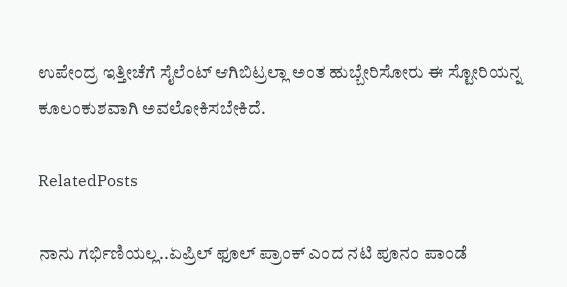ಉಪೇಂದ್ರ ಇತ್ತೀಚೆಗೆ ಸೈಲೆಂಟ್ ಆಗಿಬಿಟ್ರಲ್ಲಾ ಅಂತ ಹುಬ್ಬೇರಿಸೋರು ಈ ಸ್ಟೋರಿಯನ್ನ ಕೂಲಂಕುಶವಾಗಿ ಅವಲೋಕಿಸಬೇಕಿದೆ.

RelatedPosts

ನಾನು ಗರ್ಭಿಣಿಯಲ್ಲ..ಏಪ್ರಿಲ್ ಫೂಲ್ ಪ್ರಾಂಕ್‌ ಎಂದ ನಟಿ ಪೂನಂ ಪಾಂಡೆ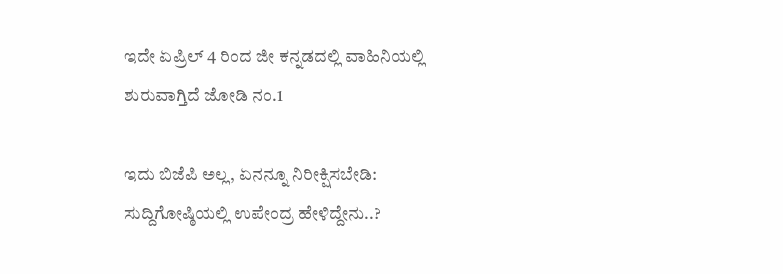ಇದೇ ಏಪ್ರಿಲ್ 4 ರಿಂದ ಜೀ ಕನ್ನಡದಲ್ಲಿ ವಾಹಿನಿಯಲ್ಲಿ ಶುರುವಾಗ್ತಿದೆ ಜೋಡಿ ನಂ.1

ಇದು ಬಿಜೆಪಿ ಅಲ್ಲ, ಏನನ್ನೂ ನಿರೀಕ್ಷಿಸಬೇಡಿ: ಸುದ್ದಿಗೋಷ್ಠಿಯಲ್ಲಿ ಉಪೇಂದ್ರ ಹೇಳಿದ್ದೇನು..?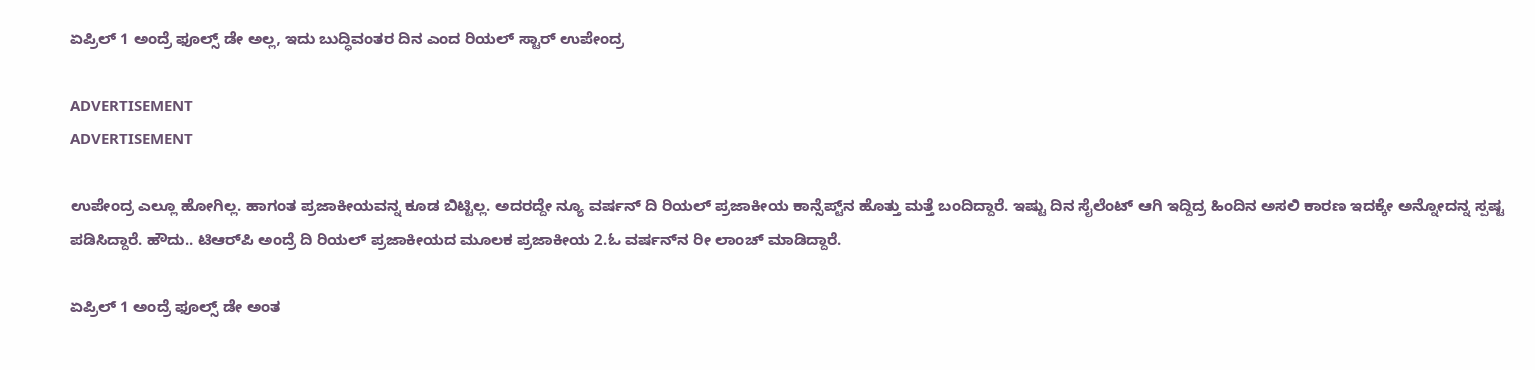ಏಪ್ರಿಲ್ 1 ಅಂದ್ರೆ ಫೂಲ್ಸ್ ಡೇ ಅಲ್ಲ, ಇದು ಬುದ್ಧಿವಂತರ ದಿನ ಎಂದ ರಿಯಲ್‌ ಸ್ಟಾರ್‌ ಉಪೇಂದ್ರ

ADVERTISEMENT
ADVERTISEMENT

ಉಪೇಂದ್ರ ಎಲ್ಲೂ ಹೋಗಿಲ್ಲ. ಹಾಗಂತ ಪ್ರಜಾಕೀಯವನ್ನ ಕೂಡ ಬಿಟ್ಟಿಲ್ಲ. ಅದರದ್ದೇ ನ್ಯೂ ವರ್ಷನ್ ದಿ ರಿಯಲ್ ಪ್ರಜಾಕೀಯ ಕಾನ್ಸೆಪ್ಟ್‌ನ ಹೊತ್ತು ಮತ್ತೆ ಬಂದಿದ್ದಾರೆ. ಇಷ್ಟು ದಿನ ಸೈಲೆಂಟ್ ಆಗಿ ಇದ್ದಿದ್ರ ಹಿಂದಿನ ಅಸಲಿ ಕಾರಣ ಇದಕ್ಕೇ ಅನ್ನೋದನ್ನ ಸ್ಪಷ್ಟ ಪಡಿಸಿದ್ದಾರೆ. ಹೌದು.. ಟಿಆರ್‌ಪಿ ಅಂದ್ರೆ ದಿ ರಿಯಲ್ ಪ್ರಜಾಕೀಯದ ಮೂಲಕ ಪ್ರಜಾಕೀಯ 2.ಓ ವರ್ಷನ್‌‌ನ ರೀ ಲಾಂಚ್ ಮಾಡಿದ್ದಾರೆ.

ಏಪ್ರಿಲ್ 1 ಅಂದ್ರೆ ಫೂಲ್ಸ್ ಡೇ ಅಂತ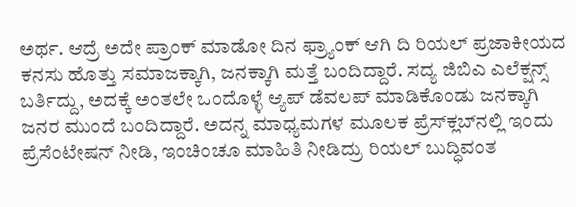ಅರ್ಥ. ಆದ್ರೆ ಅದೇ ಪ್ರಾಂಕ್ ಮಾಡೋ ದಿನ ಫ್ರ್ಯಾಂಕ್ ಆಗಿ ದಿ ರಿಯಲ್ ಪ್ರಜಾಕೀಯದ ಕನಸು ಹೊತ್ತು ಸಮಾಜಕ್ಕಾಗಿ, ಜನಕ್ಕಾಗಿ ಮತ್ತೆ ಬಂದಿದ್ದಾರೆ. ಸದ್ಯ ಜಿಬಿಎ ಎಲೆಕ್ಷನ್ಸ್ ಬರ್ತಿದ್ದು, ಅದಕ್ಕೆ ಅಂತಲೇ ಒಂದೊಳ್ಳೆ ಆ್ಯಪ್ ಡೆವಲಪ್ ಮಾಡಿಕೊಂಡು ಜನಕ್ಕಾಗಿ ಜನರ ಮುಂದೆ ಬಂದಿದ್ದಾರೆ. ಅದನ್ನ ಮಾಧ್ಯಮಗಳ ಮೂಲಕ ಪ್ರೆಸ್‌ಕ್ಲಬ್‌‌ನಲ್ಲಿ ಇಂದು ಪ್ರೆಸೆಂಟೇಷನ್ ನೀಡಿ, ಇಂಚಿಂಚೂ ಮಾಹಿತಿ ನೀಡಿದ್ರು ರಿಯಲ್ ಬುದ್ಧಿವಂತ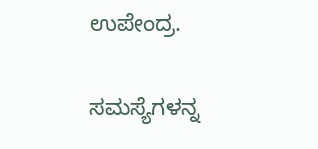ಉಪೇಂದ್ರ.

ಸಮಸ್ಯೆಗಳನ್ನ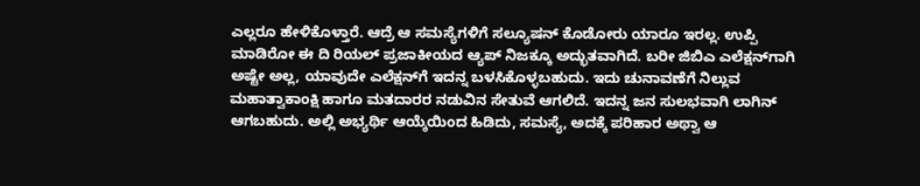ಎಲ್ಲರೂ ಹೇಳಿಕೊಳ್ತಾರೆ. ಆದ್ರೆ ಆ ಸಮಸ್ಯೆಗಳಿಗೆ ಸಲ್ಯೂಷನ್ ಕೊಡೋರು ಯಾರೂ ಇರಲ್ಲ. ಉಪ್ಪಿ ಮಾಡಿರೋ ಈ ದಿ ರಿಯಲ್ ಪ್ರಜಾಕೀಯದ ಆ್ಯಪ್‌‌ ನಿಜಕ್ಕೂ ಅದ್ಭುತವಾಗಿದೆ. ಬರೀ ಜಿಬಿಎ ಎಲೆಕ್ಷನ್‌ಗಾಗಿ ಅಷ್ಟೇ ಅಲ್ಲ, ಯಾವುದೇ ಎಲೆಕ್ಷನ್‌ಗೆ ಇದನ್ನ ಬಳಸಿಕೊಳ್ಳಬಹುದು. ಇದು ಚುನಾವಣೆಗೆ ನಿಲ್ಲುವ ಮಹಾತ್ವಾಕಾಂಕ್ಷಿ ಹಾಗೂ ಮತದಾರರ ನಡುವಿನ ಸೇತುವೆ ಆಗಲಿದೆ. ಇದನ್ನ ಜನ ಸುಲಭವಾಗಿ ಲಾಗಿನ್ ಆಗಬಹುದು. ಅಲ್ಲಿ ಅಭ್ಯರ್ಥಿ ಆಯ್ಕೆಯಿಂದ ಹಿಡಿದು, ಸಮಸ್ಯೆ, ಅದಕ್ಕೆ ಪರಿಹಾರ ಅಥ್ವಾ ಆ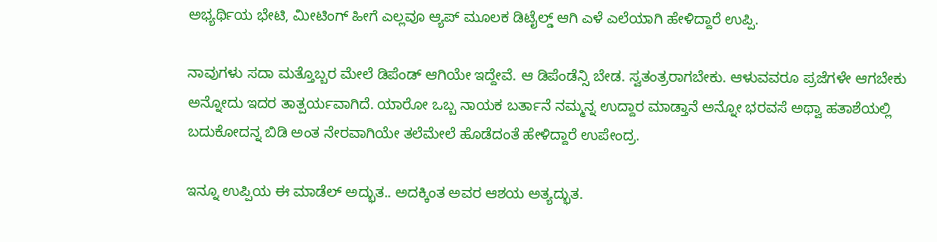ಅಭ್ಯರ್ಥಿಯ ಭೇಟಿ, ಮೀಟಿಂಗ್ ಹೀಗೆ ಎಲ್ಲವೂ ಆ್ಯಪ್ ಮೂಲಕ ಡಿಟೈಲ್ಡ್‌‌ ಆಗಿ ಎಳೆ ಎಲೆಯಾಗಿ ಹೇಳಿದ್ದಾರೆ ಉಪ್ಪಿ.

ನಾವುಗಳು ಸದಾ ಮತ್ತೊಬ್ಬರ ಮೇಲೆ ಡಿಪೆಂಡ್ ಆಗಿಯೇ ಇದ್ದೇವೆ. ಆ ಡಿಪೆಂಡೆನ್ಸಿ ಬೇಡ. ಸ್ವತಂತ್ರರಾಗಬೇಕು. ಆಳುವವರೂ ಪ್ರಜೆಗಳೇ ಆಗಬೇಕು ಅನ್ನೋದು ಇದರ ತಾತ್ಪರ್ಯವಾಗಿದೆ. ಯಾರೋ ಒಬ್ಬ ನಾಯಕ ಬರ್ತಾನೆ ನಮ್ಮನ್ನ ಉದ್ದಾರ ಮಾಡ್ತಾನೆ ಅನ್ನೋ ಭರವಸೆ ಅಥ್ವಾ ಹತಾಶೆಯಲ್ಲಿ ಬದುಕೋದನ್ನ ಬಿಡಿ ಅಂತ ನೇರವಾಗಿಯೇ ತಲೆಮೇಲೆ ಹೊಡೆದಂತೆ ಹೇಳಿದ್ದಾರೆ ಉಪೇಂದ್ರ.

ಇನ್ನೂ ಉಪ್ಪಿಯ ಈ ಮಾಡೆಲ್ ಅದ್ಭುತ.. ಅದಕ್ಕಿಂತ ಅವರ ಆಶಯ ಅತ್ಯದ್ಭುತ.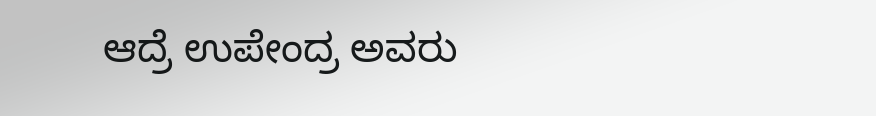ಆದ್ರೆ ಉಪೇಂದ್ರ ಅವರು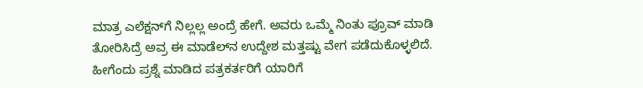ಮಾತ್ರ ಎಲೆಕ್ಷನ್‌ಗೆ ನಿಲ್ಲಲ್ಲ ಅಂದ್ರೆ ಹೇಗೆ. ಅವರು ಒಮ್ಮೆ ನಿಂತು ಪ್ರೂವ್ ಮಾಡಿ ತೋರಿಸಿದ್ರೆ ಅವ್ರ ಈ ಮಾಡೆಲ್‌ನ ಉದ್ದೇಶ ಮತ್ತಷ್ಟು ವೇಗ ಪಡೆದುಕೊಳ್ಳಲಿದೆ. ಹೀಗೆಂದು ಪ್ರಶ್ನೆ ಮಾಡಿದ ಪತ್ರಕರ್ತರಿಗೆ ಯಾರಿಗೆ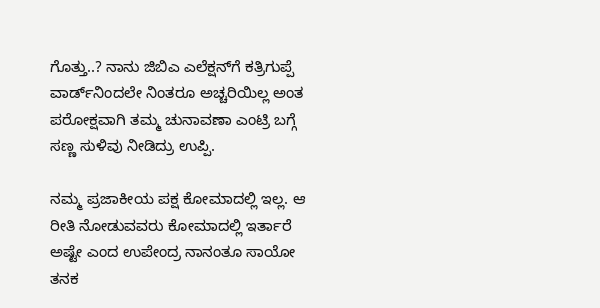ಗೊತ್ತು..? ನಾನು ಜಿಬಿಎ ಎಲೆಕ್ಷನ್‌ಗೆ ಕತ್ರಿಗುಪ್ಪೆ ವಾರ್ಡ್‌ನಿಂದಲೇ ನಿಂತರೂ ಅಚ್ಚರಿಯಿಲ್ಲ ಅಂತ ಪರೋಕ್ಷವಾಗಿ ತಮ್ಮ ಚುನಾವಣಾ ಎಂಟ್ರಿ ಬಗ್ಗೆ ಸಣ್ಣ ಸುಳಿವು ನೀಡಿದ್ರು ಉಪ್ಪಿ.

ನಮ್ಮ ಪ್ರಜಾಕೀಯ ಪಕ್ಷ ಕೋಮಾದಲ್ಲಿ ಇಲ್ಲ. ಆ ರೀತಿ ನೋಡುವವರು ಕೋಮಾದಲ್ಲಿ ಇರ್ತಾರೆ ಅಷ್ಟೇ ಎಂದ ಉಪೇಂದ್ರ ನಾನಂತೂ ಸಾಯೋ ತನಕ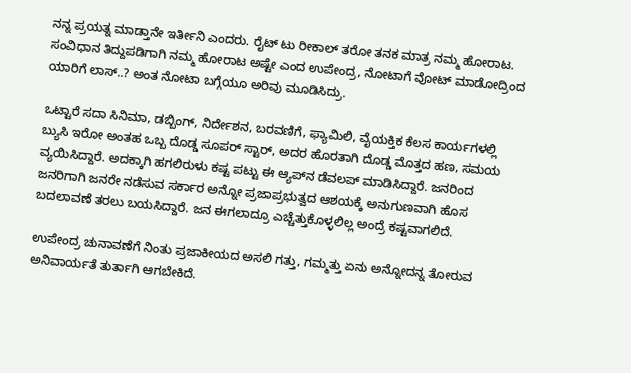ನನ್ನ ಪ್ರಯತ್ನ ಮಾಡ್ತಾನೇ ಇರ್ತೀನಿ ಎಂದರು. ರೈಟ್ ಟು ರೀಕಾಲ್ ತರೋ ತನಕ ಮಾತ್ರ ನಮ್ಮ ಹೋರಾಟ. ಸಂವಿಧಾನ ತಿದ್ದುಪಡಿಗಾಗಿ ನಮ್ಮ ಹೋರಾಟ ಅಷ್ಟೇ ಎಂದ ಉಪೇಂದ್ರ, ನೋಟಾಗೆ ವೋಟ್ ಮಾಡೋದ್ರಿಂದ ಯಾರಿಗೆ ಲಾಸ್..? ಅಂತ ನೋಟಾ ಬಗ್ಗೆಯೂ ಅರಿವು ಮೂಡಿಸಿದ್ರು.

ಒಟ್ಟಾರೆ ಸದಾ ಸಿನಿಮಾ, ಡಬ್ಬಿಂಗ್, ನಿರ್ದೇಶನ, ಬರವಣಿಗೆ, ಫ್ಯಾಮಿಲಿ, ವೈಯಕ್ತಿಕ ಕೆಲಸ ಕಾರ್ಯಗಳಲ್ಲಿ ಬ್ಯುಸಿ ಇರೋ ಅಂತಹ ಒಬ್ಬ ದೊಡ್ಡ ಸೂಪರ್ ಸ್ಟಾರ್, ಅದರ ಹೊರತಾಗಿ ದೊಡ್ಡ ಮೊತ್ತದ ಹಣ, ಸಮಯ ವ್ಯಯಿಸಿದ್ದಾರೆ. ಅದಕ್ಕಾಗಿ ಹಗಲಿರುಳು ಕಷ್ಟ ಪಟ್ಟು ಈ ಆ್ಯಪ್‌ನ ಡೆವಲಪ್ ಮಾಡಿಸಿದ್ದಾರೆ. ಜನರಿಂದ ಜನರಿಗಾಗಿ ಜನರೇ ನಡೆಸುವ ಸರ್ಕಾರ ಅನ್ನೋ ಪ್ರಜಾಪ್ರಭುತ್ವದ ಆಶಯಕ್ಕೆ ಅನುಗುಣವಾಗಿ ಹೊಸ ಬದಲಾವಣೆ ತರಲು ಬಯಸಿದ್ದಾರೆ. ಜನ ಈಗಲಾದ್ರೂ ಎಚ್ಚೆತ್ತುಕೊಳ್ಳಲಿಲ್ಲ ಅಂದ್ರೆ ಕಷ್ಟವಾಗಲಿದೆ.

ಉಪೇಂದ್ರ ಚುನಾವಣೆಗೆ ನಿಂತು ಪ್ರಜಾಕೀಯದ ಅಸಲಿ ಗತ್ತು, ಗಮ್ಮತ್ತು ಏನು ಅನ್ನೋದನ್ನ ತೋರುವ ಅನಿವಾರ್ಯತೆ ತುರ್ತಾಗಿ ಆಗಬೇಕಿದೆ.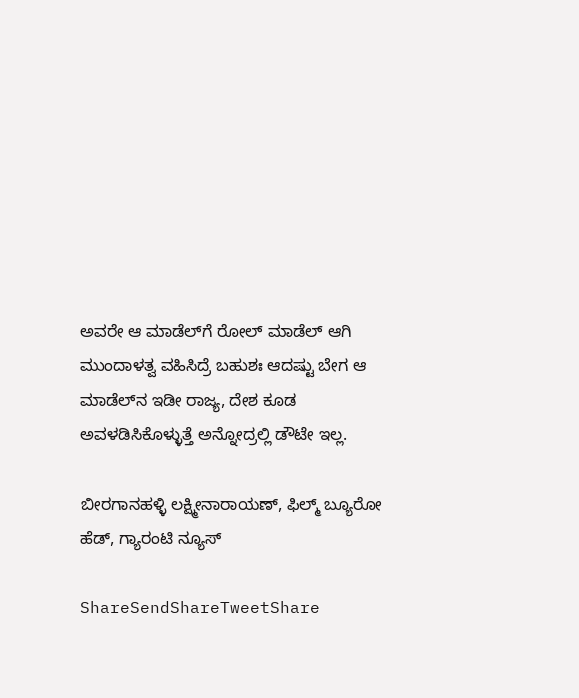ಅವರೇ ಆ ಮಾಡೆಲ್‌ಗೆ ರೋಲ್ ಮಾಡೆಲ್ ಆಗಿ ಮುಂದಾಳತ್ವ ವಹಿಸಿದ್ರೆ ಬಹುಶಃ ಆದಷ್ಟು ಬೇಗ ಆ ಮಾಡೆಲ್‌ನ ಇಡೀ ರಾಜ್ಯ, ದೇಶ ಕೂಡ ಅವಳಡಿಸಿಕೊಳ್ಳುತ್ತೆ ಅನ್ನೋದ್ರಲ್ಲಿ ಡೌಟೇ ಇಲ್ಲ.

ಬೀರಗಾನಹಳ್ಳಿ ಲಕ್ಷ್ಮೀನಾರಾಯಣ್, ಫಿಲ್ಮ್ ಬ್ಯೂರೋ ಹೆಡ್, ಗ್ಯಾರಂಟಿ ನ್ಯೂಸ್

ShareSendShareTweetShare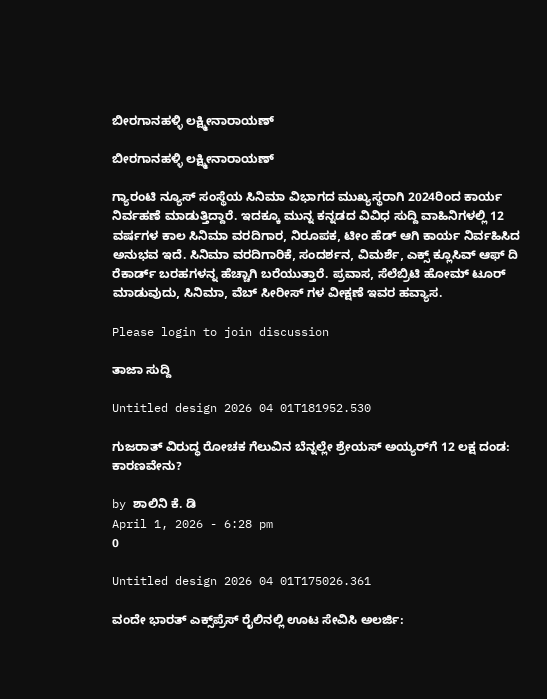ಬೀರಗಾನಹಳ್ಳಿ ಲಕ್ಷ್ಮೀನಾರಾಯಣ್

ಬೀರಗಾನಹಳ್ಳಿ ಲಕ್ಷ್ಮೀನಾರಾಯಣ್

ಗ್ಯಾರಂಟಿ ನ್ಯೂಸ್ ಸಂಸ್ಥೆಯ ಸಿನಿಮಾ ವಿಭಾಗದ ಮುಖ್ಯಸ್ಥರಾಗಿ 2024ರಿಂದ ಕಾರ್ಯ ನಿರ್ವಹಣೆ ಮಾಡುತ್ತಿದ್ದಾರೆ. ಇದಕ್ಕೂ ಮುನ್ನ ಕನ್ನಡದ ವಿವಿಧ ಸುದ್ದಿ ವಾಹಿನಿಗಳಲ್ಲಿ 12 ವರ್ಷಗಳ ಕಾಲ ಸಿನಿಮಾ ವರದಿಗಾರ, ನಿರೂಪಕ, ಟೀಂ ಹೆಡ್ ಆಗಿ ಕಾರ್ಯ ನಿರ್ವಹಿಸಿದ ಅನುಭವ ಇದೆ. ಸಿನಿಮಾ ವರದಿಗಾರಿಕೆ, ಸಂದರ್ಶನ, ವಿಮರ್ಶೆ, ಎಕ್ಸ್ ಕ್ಲೂಸಿವ್ ಆಫ್ ದಿ ರೆಕಾರ್ಡ್ ಬರಹಗಳನ್ನ ಹೆಚ್ಚಾಗಿ ಬರೆಯುತ್ತಾರೆ. ಪ್ರವಾಸ, ಸೆಲೆಬ್ರಿಟಿ ಹೋಮ್ ಟೂರ್ ಮಾಡುವುದು, ಸಿನಿಮಾ, ವೆಬ್ ಸೀರೀಸ್ ಗಳ ವೀಕ್ಷಣೆ ಇವರ ಹವ್ಯಾಸ.

Please login to join discussion

ತಾಜಾ ಸುದ್ದಿ

Untitled design 2026 04 01T181952.530

ಗುಜರಾತ್ ವಿರುದ್ಧ ರೋಚಕ ಗೆಲುವಿನ ಬೆನ್ನಲ್ಲೇ ಶ್ರೇಯಸ್ ಅಯ್ಯರ್‌ಗೆ 12 ಲಕ್ಷ ದಂಡ: ಕಾರಣವೇನು?

by ಶಾಲಿನಿ ಕೆ. ಡಿ
April 1, 2026 - 6:28 pm
0

Untitled design 2026 04 01T175026.361

ವಂದೇ ಭಾರತ್ ಎಕ್ಸ್‌ಪ್ರೆಸ್ ರೈಲಿನಲ್ಲಿ ಊಟ ಸೇವಿಸಿ ಅಲರ್ಜಿ: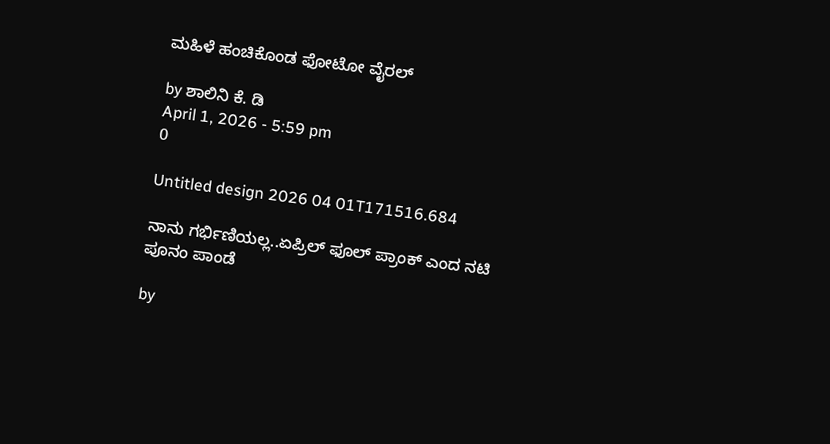ಮಹಿಳೆ ಹಂಚಿಕೊಂಡ ಫೋಟೋ ವೈರಲ್

by ಶಾಲಿನಿ ಕೆ. ಡಿ
April 1, 2026 - 5:59 pm
0

Untitled design 2026 04 01T171516.684

ನಾನು ಗರ್ಭಿಣಿಯಲ್ಲ..ಏಪ್ರಿಲ್ ಫೂಲ್ ಪ್ರಾಂಕ್‌ ಎಂದ ನಟಿ ಪೂನಂ ಪಾಂಡೆ

by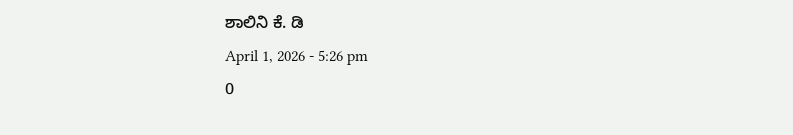ಶಾಲಿನಿ ಕೆ. ಡಿ
April 1, 2026 - 5:26 pm
0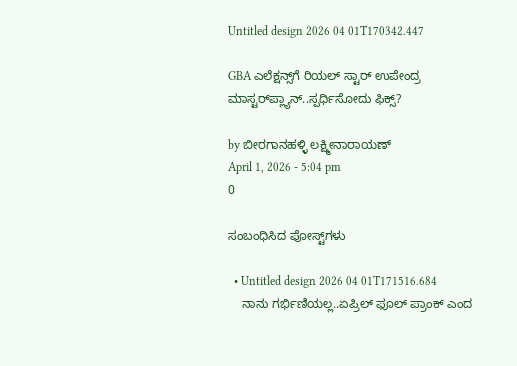Untitled design 2026 04 01T170342.447

GBA ಎಲೆಕ್ಷನ್ಸ್‌ಗೆ ರಿಯಲ್ ಸ್ಟಾರ್ ಉಪೇಂದ್ರ ಮಾಸ್ಟರ್‌‌ಪ್ಲ್ಯಾನ್..ಸ್ಪರ್ಧಿಸೋದು ಫಿಕ್ಸ್?

by ಬೀರಗಾನಹಳ್ಳಿ ಲಕ್ಷ್ಮೀನಾರಾಯಣ್
April 1, 2026 - 5:04 pm
0

ಸಂಬಂಧಿಸಿದ ಪೋಸ್ಟ್‌ಗಳು

  • Untitled design 2026 04 01T171516.684
    ನಾನು ಗರ್ಭಿಣಿಯಲ್ಲ..ಏಪ್ರಿಲ್ ಫೂಲ್ ಪ್ರಾಂಕ್‌ ಎಂದ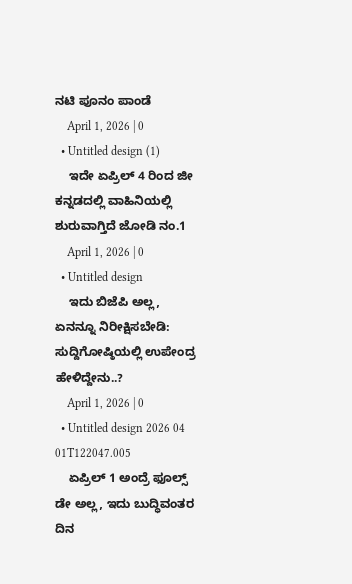ನಟಿ ಪೂನಂ ಪಾಂಡೆ
    April 1, 2026 | 0
  • Untitled design (1)
    ಇದೇ ಏಪ್ರಿಲ್ 4 ರಿಂದ ಜೀ ಕನ್ನಡದಲ್ಲಿ ವಾಹಿನಿಯಲ್ಲಿ ಶುರುವಾಗ್ತಿದೆ ಜೋಡಿ ನಂ.1
    April 1, 2026 | 0
  • Untitled design
    ಇದು ಬಿಜೆಪಿ ಅಲ್ಲ, ಏನನ್ನೂ ನಿರೀಕ್ಷಿಸಬೇಡಿ: ಸುದ್ದಿಗೋಷ್ಠಿಯಲ್ಲಿ ಉಪೇಂದ್ರ ಹೇಳಿದ್ದೇನು..?
    April 1, 2026 | 0
  • Untitled design 2026 04 01T122047.005
    ಏಪ್ರಿಲ್ 1 ಅಂದ್ರೆ ಫೂಲ್ಸ್ ಡೇ ಅಲ್ಲ, ಇದು ಬುದ್ಧಿವಂತರ ದಿನ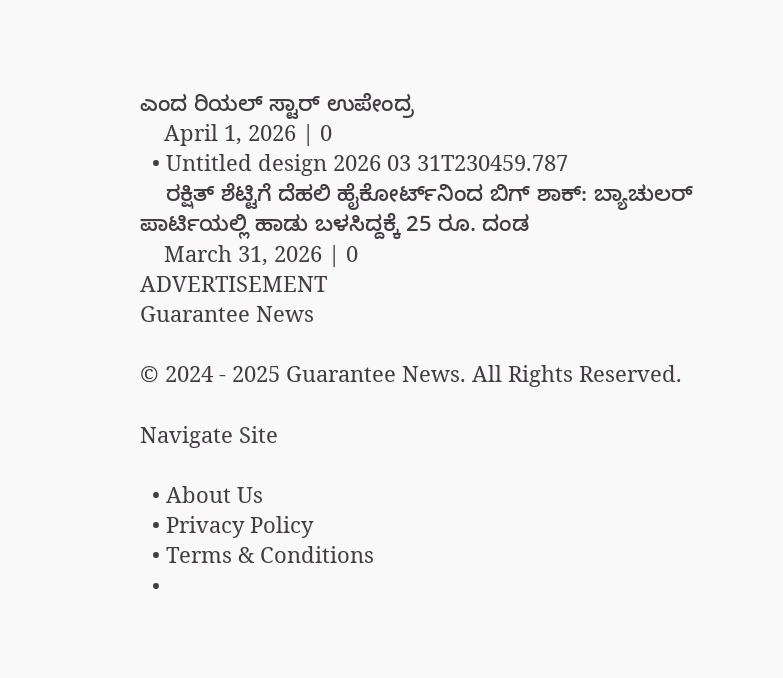ಎಂದ ರಿಯಲ್‌ ಸ್ಟಾರ್‌ ಉಪೇಂದ್ರ
    April 1, 2026 | 0
  • Untitled design 2026 03 31T230459.787
    ರಕ್ಷಿತ್‌ ಶೆಟ್ಟಿಗೆ ದೆಹಲಿ ಹೈಕೋರ್ಟ್‌ನಿಂದ ಬಿಗ್‌ ಶಾಕ್‌: ಬ್ಯಾಚುಲರ್ ಪಾರ್ಟಿಯಲ್ಲಿ ಹಾಡು ಬಳಸಿದ್ದಕ್ಕೆ 25 ರೂ. ದಂಡ
    March 31, 2026 | 0
ADVERTISEMENT
Guarantee News

© 2024 - 2025 Guarantee News. All Rights Reserved.

Navigate Site

  • About Us
  • Privacy Policy
  • Terms & Conditions
  •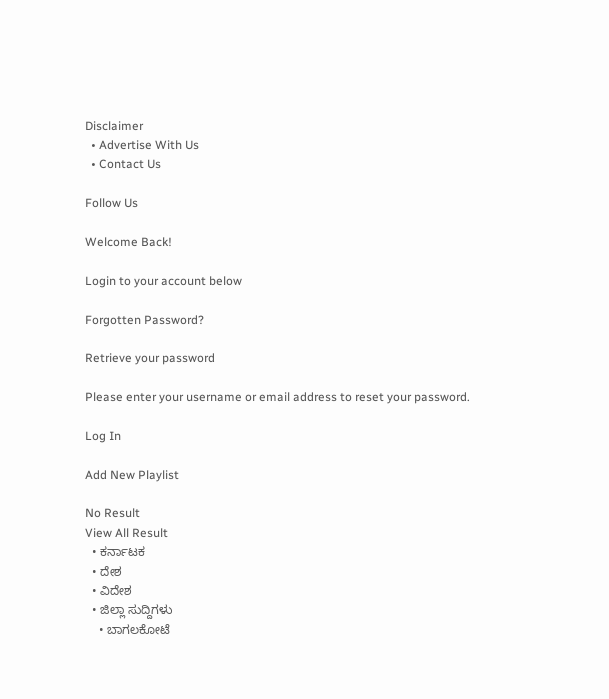Disclaimer
  • Advertise With Us
  • Contact Us

Follow Us

Welcome Back!

Login to your account below

Forgotten Password?

Retrieve your password

Please enter your username or email address to reset your password.

Log In

Add New Playlist

No Result
View All Result
  • ಕರ್ನಾಟಕ
  • ದೇಶ
  • ವಿದೇಶ
  • ಜಿಲ್ಲಾ ಸುದ್ದಿಗಳು
    • ಬಾಗಲಕೋಟೆ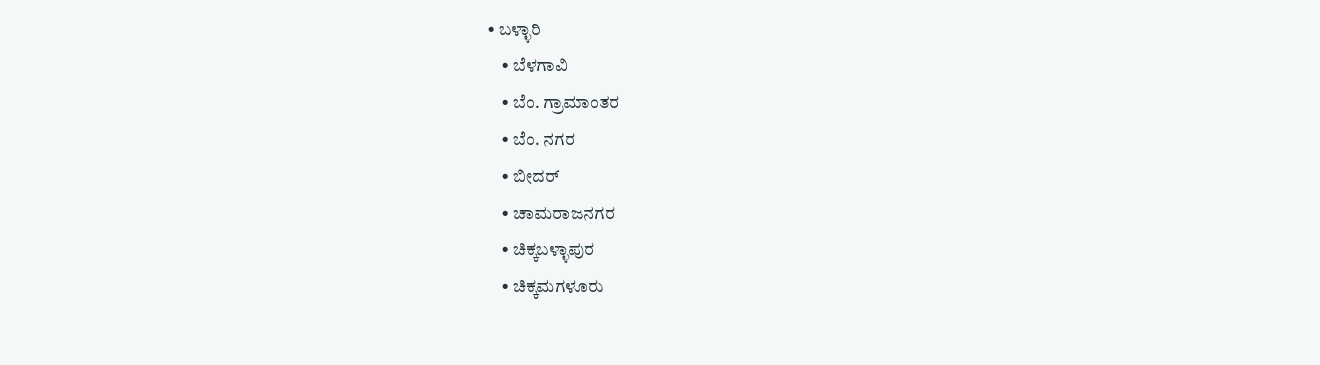• ಬಳ್ಳಾರಿ
    • ಬೆಳಗಾವಿ
    • ಬೆಂ. ಗ್ರಾಮಾಂತರ
    • ಬೆಂ. ನಗರ
    • ಬೀದರ್
    • ಚಾಮರಾಜನಗರ
    • ಚಿಕ್ಕಬಳ್ಳಾಪುರ
    • ಚಿಕ್ಕಮಗಳೂರು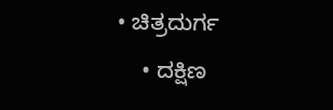• ಚಿತ್ರದುರ್ಗ
    • ದಕ್ಷಿಣ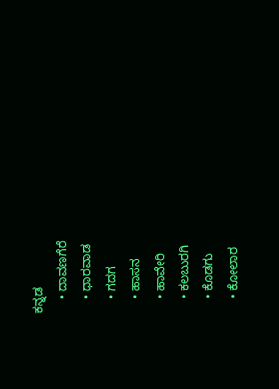ಕನ್ನಡ
    • ದಾವಣಗೆರೆ
    • ಧಾರವಾಡ
    • ಗದಗ
    • ಹಾಸನ
    • ಹಾವೇರಿ
    • ಕಲಬುರಗಿ
    • ಕೊಡಗು
    • ಕೋಲಾರ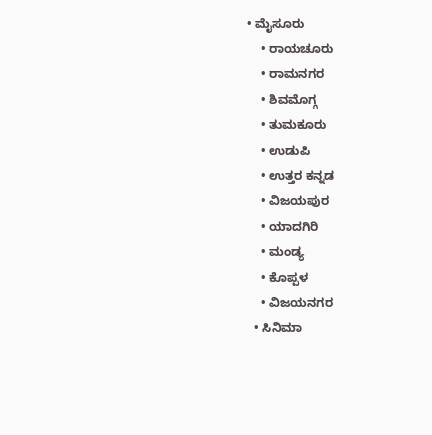• ಮೈಸೂರು
    • ರಾಯಚೂರು
    • ರಾಮನಗರ
    • ಶಿವಮೊಗ್ಗ
    • ತುಮಕೂರು
    • ಉಡುಪಿ
    • ಉತ್ತರ ಕನ್ನಡ
    • ವಿಜಯಪುರ
    • ಯಾದಗಿರಿ
    • ಮಂಡ್ಯ
    • ಕೊಪ್ಪಳ
    • ವಿಜಯನಗರ
  • ಸಿನಿಮಾ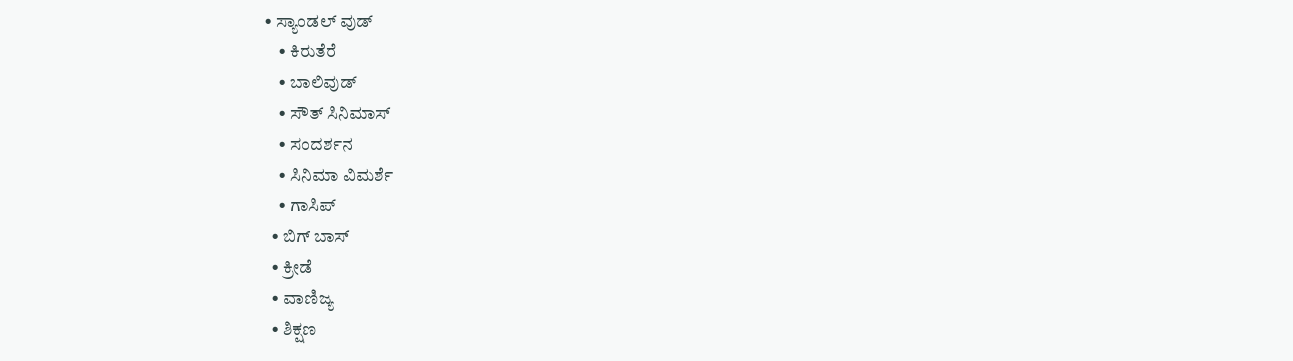• ಸ್ಯಾಂಡಲ್ ವುಡ್
    • ಕಿರುತೆರೆ
    • ಬಾಲಿವುಡ್
    • ಸೌತ್ ಸಿನಿಮಾಸ್
    • ಸಂದರ್ಶನ
    • ಸಿನಿಮಾ ವಿಮರ್ಶೆ
    • ಗಾಸಿಪ್
  • ಬಿಗ್ ಬಾಸ್
  • ಕ್ರೀಡೆ
  • ವಾಣಿಜ್ಯ
  • ಶಿಕ್ಷಣ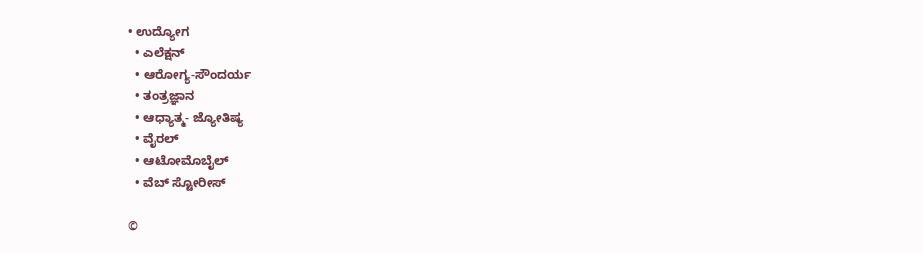• ಉದ್ಯೋಗ
  • ಎಲೆಕ್ಷನ್
  • ಆರೋಗ್ಯ-ಸೌಂದರ್ಯ
  • ತಂತ್ರಜ್ಞಾನ
  • ಆಧ್ಯಾತ್ಮ- ಜ್ಯೋತಿಷ್ಯ
  • ವೈರಲ್
  • ಆಟೋಮೊಬೈಲ್
  • ವೆಬ್ ಸ್ಟೋರೀಸ್

©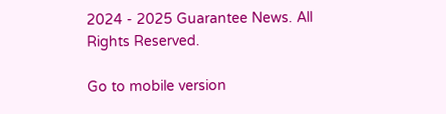2024 - 2025 Guarantee News. All Rights Reserved.

Go to mobile version